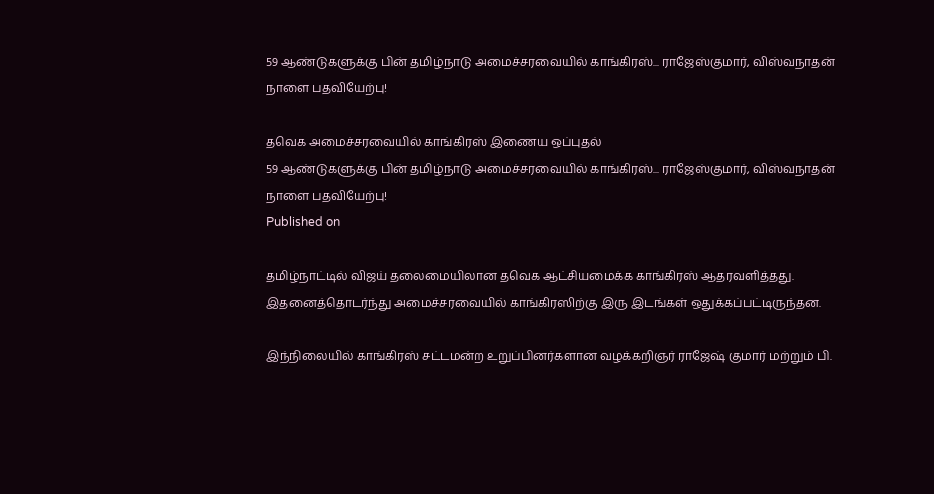59 ஆண்டுகளுக்கு பின் தமிழ்நாடு அமைச்சரவையில் காங்கிரஸ்... ராஜேஸ்குமார், விஸ்வநாதன் நாளை பதவியேற்பு!

தவெக அமைச்சரவையில் காங்கிரஸ் இணைய ஒப்புதல்
59 ஆண்டுகளுக்கு பின் தமிழ்நாடு அமைச்சரவையில் காங்கிரஸ்... ராஜேஸ்குமார், விஸ்வநாதன் நாளை பதவியேற்பு!
Published on

தமிழ்நாட்டில் விஜய் தலைமையிலான தவெக ஆட்சியமைக்க காங்கிரஸ் ஆதரவளித்தது. இதனைத்தொடர்ந்து அமைச்சரவையில் காங்கிரஸிற்கு இரு இடங்கள் ஒதுக்கப்பட்டிருந்தன.

இந்நிலையில் காங்கிரஸ் சட்டமன்ற உறுப்பினர்களான வழக்கறிஞர் ராஜேஷ் குமார் மற்றும் பி.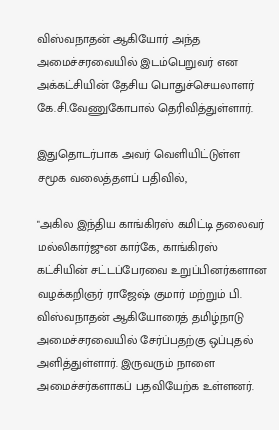விஸ்வநாதன் ஆகியோர் அந்த அமைச்சரவையில் இடம்பெறுவர் என அக்கட்சியின் தேசிய பொதுச்செயலாளர் கே.சி.வேணுகோபால் தெரிவித்துள்ளார்.

இதுதொடர்பாக அவர் வெளியிட்டுள்ள சமூக வலைத்தளப் பதிவில்,

"அகில இந்திய காங்கிரஸ் கமிட்டி தலைவர் மல்லிகார்ஜுன கார்கே, காங்கிரஸ் கட்சியின் சட்டப்பேரவை உறுப்பினர்களான வழக்கறிஞர் ராஜேஷ் குமார் மற்றும் பி. விஸ்வநாதன் ஆகியோரைத் தமிழ்நாடு அமைச்சரவையில் சேர்ப்பதற்கு ஒப்புதல் அளித்துள்ளார். இருவரும் நாளை அமைச்சர்களாகப் பதவியேற்க உள்ளனர்.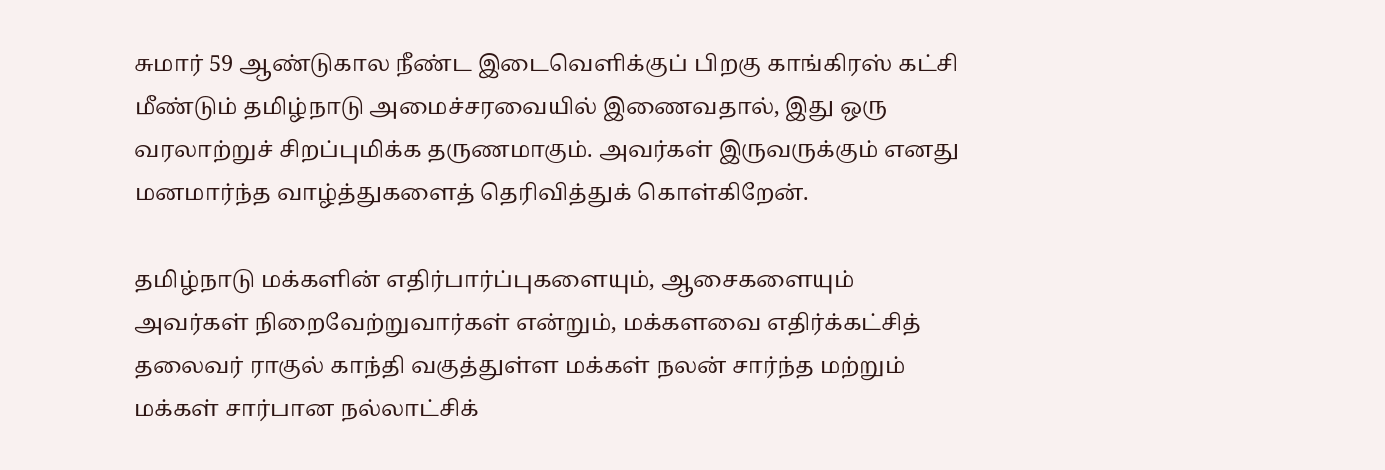சுமார் 59 ஆண்டுகால நீண்ட இடைவெளிக்குப் பிறகு காங்கிரஸ் கட்சி மீண்டும் தமிழ்நாடு அமைச்சரவையில் இணைவதால், இது ஒரு வரலாற்றுச் சிறப்புமிக்க தருணமாகும். அவர்கள் இருவருக்கும் எனது மனமார்ந்த வாழ்த்துகளைத் தெரிவித்துக் கொள்கிறேன்.

தமிழ்நாடு மக்களின் எதிர்பார்ப்புகளையும், ஆசைகளையும் அவர்கள் நிறைவேற்றுவார்கள் என்றும், மக்களவை எதிர்க்கட்சித் தலைவர் ராகுல் காந்தி வகுத்துள்ள மக்கள் நலன் சார்ந்த மற்றும் மக்கள் சார்பான நல்லாட்சிக்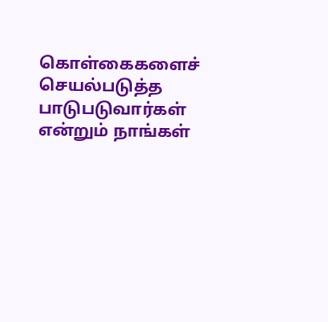கொள்கைகளைச் செயல்படுத்த பாடுபடுவார்கள் என்றும் நாங்கள்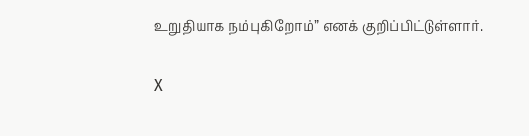உறுதியாக நம்புகிறோம்” எனக் குறிப்பிட்டுள்ளார்.

X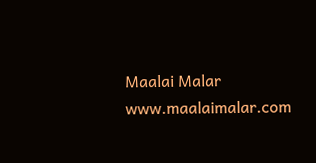Maalai Malar
www.maalaimalar.com